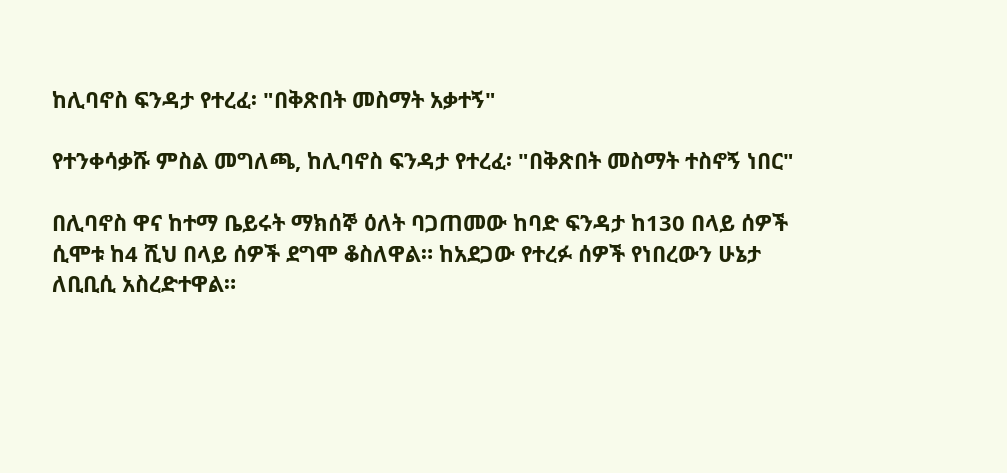ከሊባኖስ ፍንዳታ የተረፈ፡ "በቅጽበት መስማት አቃተኝ"

የተንቀሳቃሹ ምስል መግለጫ, ከሊባኖስ ፍንዳታ የተረፈ፡ "በቅጽበት መስማት ተስኖኝ ነበር"

በሊባኖስ ዋና ከተማ ቤይሩት ማክሰኞ ዕለት ባጋጠመው ከባድ ፍንዳታ ከ130 በላይ ሰዎች ሲሞቱ ከ4 ሺህ በላይ ሰዎች ደግሞ ቆስለዋል። ከአደጋው የተረፉ ሰዎች የነበረውን ሁኔታ ለቢቢሲ አስረድተዋል።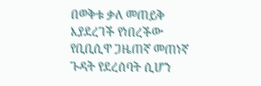በወቅቱ ቃለ መጠይቅ እያደረገች የነበረችው የቢቢሲዋ ጋዜጠኛ መጠነኛ ጉዳት የደረሰባት ሲሆን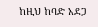ከዚህ ከባድ አደጋ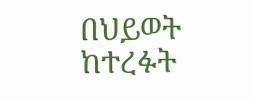በህይወት ከተረፉት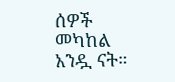ሰዎች መካከል አንዷ ናት።